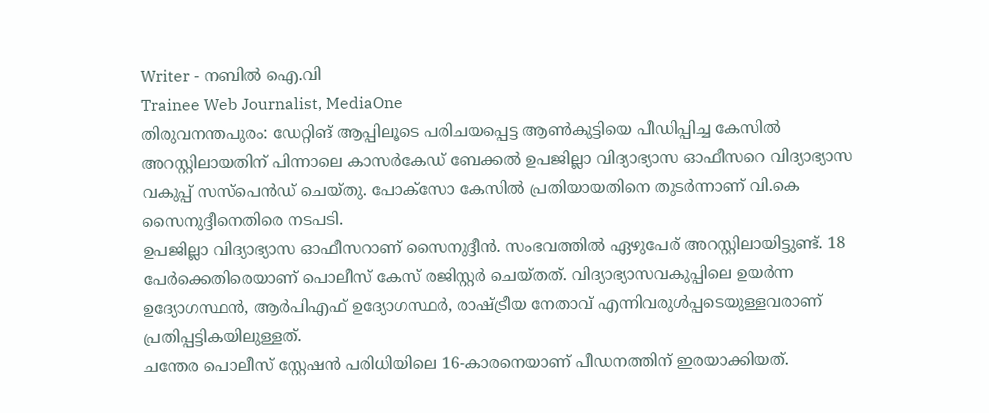Writer - നബിൽ ഐ.വി
Trainee Web Journalist, MediaOne
തിരുവനന്തപുരം: ഡേറ്റിങ് ആപ്പിലൂടെ പരിചയപ്പെട്ട ആൺകുട്ടിയെ പീഡിപ്പിച്ച കേസിൽ അറസ്റ്റിലായതിന് പിന്നാലെ കാസർകേഡ് ബേക്കൽ ഉപജില്ലാ വിദ്യാഭ്യാസ ഓഫീസറെ വിദ്യാഭ്യാസ വകുപ്പ് സസ്പെൻഡ് ചെയ്തു. പോക്സോ കേസിൽ പ്രതിയായതിനെ തുടർന്നാണ് വി.കെ സൈനുദ്ദീനെതിരെ നടപടി.
ഉപജില്ലാ വിദ്യാഭ്യാസ ഓഫീസറാണ് സൈനുദ്ദീൻ. സംഭവത്തിൽ ഏഴുപേര് അറസ്റ്റിലായിട്ടുണ്ട്. 18 പേർക്കെതിരെയാണ് പൊലീസ് കേസ് രജിസ്റ്റർ ചെയ്തത്. വിദ്യാഭ്യാസവകുപ്പിലെ ഉയർന്ന ഉദ്യോഗസ്ഥൻ, ആർപിഎഫ് ഉദ്യോഗസ്ഥർ, രാഷ്ട്രീയ നേതാവ് എന്നിവരുൾപ്പടെയുള്ളവരാണ് പ്രതിപ്പട്ടികയിലുള്ളത്.
ചന്തേര പൊലീസ് സ്റ്റേഷൻ പരിധിയിലെ 16-കാരനെയാണ് പീഡനത്തിന് ഇരയാക്കിയത്.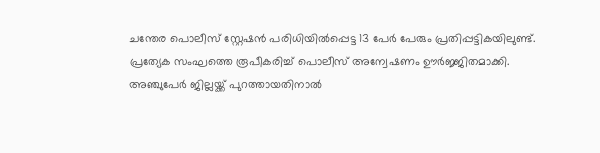ചന്തേര പൊലീസ് സ്റ്റേഷൻ പരിധിയിൽപ്പെട്ട 13 പേർ പേരും പ്രതിപ്പട്ടികയിലുണ്ട്. പ്രത്യേക സംഘത്തെ രൂപീകരിച്ച് പൊലീസ് അന്വേഷണം ഊർജ്ജിതമാക്കി.
അഞ്ചുപേർ ജില്ലയ്ക്ക് പുറത്തായതിനാൽ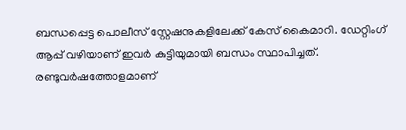ബന്ധപ്പെട്ട പൊലീസ് സ്റ്റേഷനുകളിലേക്ക് കേസ് കൈമാറി. ഡേറ്റിംഗ് ആപ്പ് വഴിയാണ് ഇവർ കുട്ടിയുമായി ബന്ധം സ്ഥാപിച്ചത്. രണ്ടുവർഷത്തോളമാണ്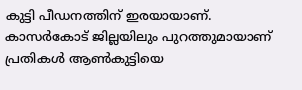കുട്ടി പീഡനത്തിന് ഇരയായാണ്. കാസർകോട് ജില്ലയിലും പുറത്തുമായാണ് പ്രതികൾ ആൺകുട്ടിയെ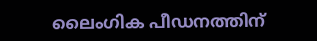ലൈംഗിക പീഡനത്തിന്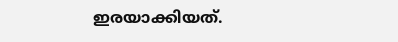ഇരയാക്കിയത്.